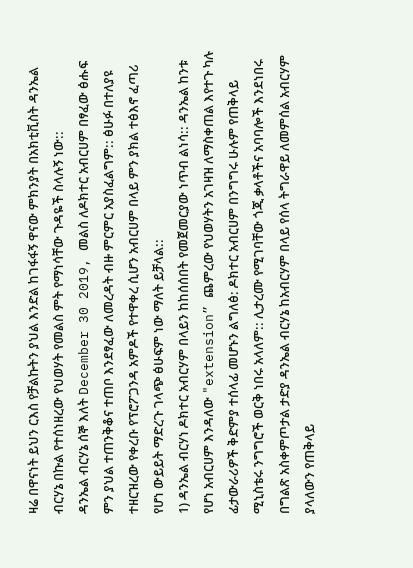ዛሬ በዋናነት ይህን ርእስ የቻልኩትን ያህል እንድል ከገፋፋኝ ዋናው ምክንያት በአክቲቪስት ዳንኤል ብርሃኔ በኩል የተሰነዘረው የህወሃት የመልስ ምት የማነሳቸው ጉዳዬች ስላሉኝ ነው::
ዳንኤል ብርሃኔ ሰኞ እለት December 30 2019, መልስ ለዶክተር አብርሀም በፃፈው ፅሑፍ ምን ያህል ተጠንቅቆና ተጠቦ እንደፃፈው ለመረዳት ብዙ ምርምር አያስፈልግም:: ፅሁፉ በተለያዩ ተዘርዝረው የቀረቡ የፕሮፖጋንዳ አምዶች የተዋቀረ ሲሆን አብርሀም በላይ ምን ያክል ተፅእኖ ፈጣሪ የሆነ ውይይት ማድረጉ ገላጭ ፅሁፍም ነው ማለት ይቻላል::
1) ዳንኤል ብርሃነ ዶክተር አብርሃም በላይን ከከሰሰበት የመጀመርያው ነጥብ ልነሳ:: ዳንኤል ከንቱ የሆነ አብርሀም እንዳለው "extension” ጨምረው የህወሃትን አገዛዝ ለማስቀጠል እየተጉ ካሉ ፊታውራሪዎች ቅድምያ ተሰላፊ መሆኑን ልግለፅ: ዶክተር አብርሀም በንግግሩ ሁሉም የጠቅላይ ሚኒስቴሩ ንግግሮች ወርቅ ነበሩ አላለም:: ሊታረሙ የሚገባቸው ጎጂ ቃላቶችና አባባሎች እንደነበሩ በግልጽ አስቀምጦታል ታድያ ዳንኤል ብርሃኔ ከአብርሃም በላይ የሰላ ትግራዋይ ለመምሰል አብርሃም ያላለውን የጠቅላይ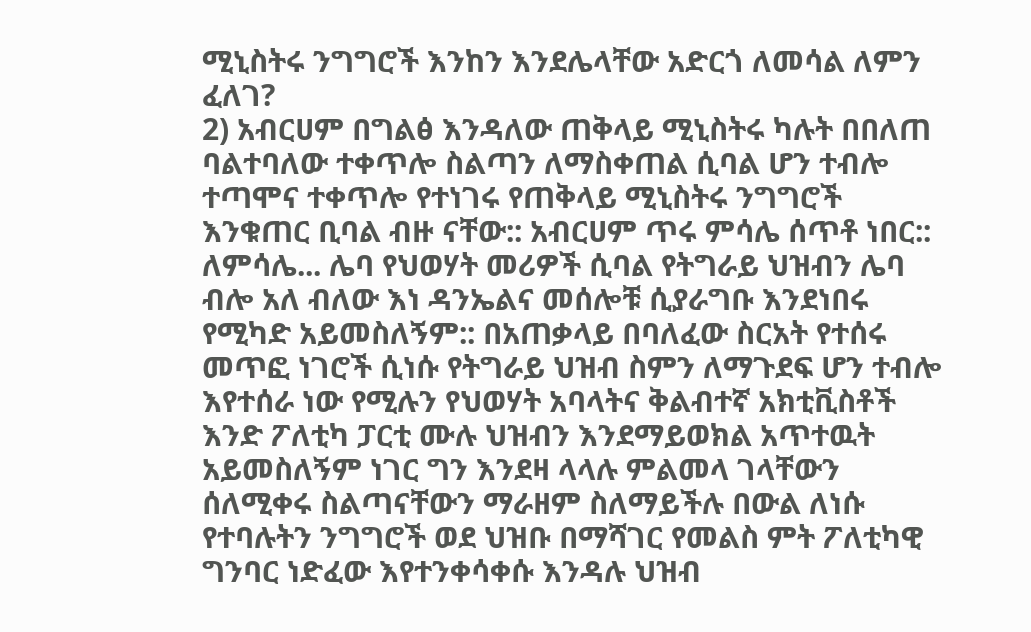ሚኒስትሩ ንግግሮች እንከን እንደሌላቸው አድርጎ ለመሳል ለምን ፈለገ?
2) አብርሀም በግልፅ እንዳለው ጠቅላይ ሚኒስትሩ ካሉት በበለጠ ባልተባለው ተቀጥሎ ስልጣን ለማስቀጠል ሲባል ሆን ተብሎ ተጣሞና ተቀጥሎ የተነገሩ የጠቅላይ ሚኒስትሩ ንግግሮች እንቁጠር ቢባል ብዙ ናቸው:: አብርሀም ጥሩ ምሳሌ ሰጥቶ ነበር::
ለምሳሌ... ሌባ የህወሃት መሪዎች ሲባል የትግራይ ህዝብን ሌባ ብሎ አለ ብለው እነ ዳንኤልና መሰሎቹ ሲያራግቡ እንደነበሩ የሚካድ አይመስለኝም:: በአጠቃላይ በባለፈው ስርአት የተሰሩ መጥፎ ነገሮች ሲነሱ የትግራይ ህዝብ ስምን ለማጉደፍ ሆን ተብሎ እየተሰራ ነው የሚሉን የህወሃት አባላትና ቅልብተኛ አክቲቪስቶች እንድ ፖለቲካ ፓርቲ ሙሉ ህዝብን እንደማይወክል አጥተዉት አይመስለኝም ነገር ግን እንደዛ ላላሉ ምልመላ ገላቸውን ሰለሚቀሩ ስልጣናቸውን ማራዘም ስለማይችሉ በውል ለነሱ የተባሉትን ንግግሮች ወደ ህዝቡ በማሻገር የመልስ ምት ፖለቲካዊ ግንባር ነድፈው እየተንቀሳቀሱ እንዳሉ ህዝብ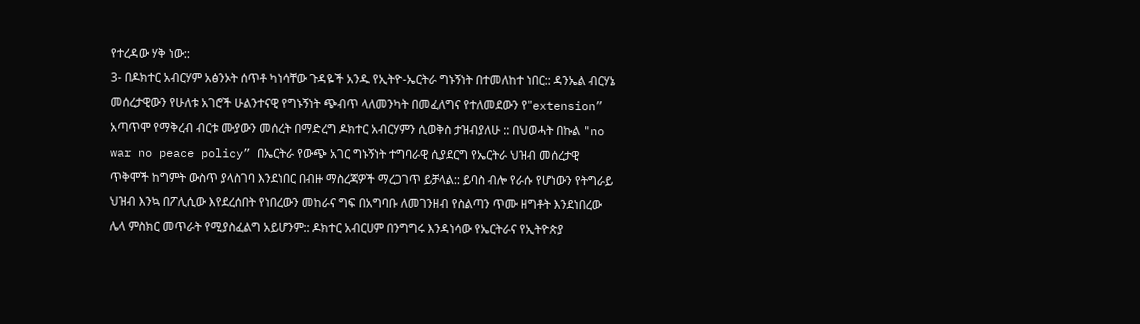የተረዳው ሃቅ ነው::
3- በዶክተር አብርሃም አፅንኦት ሰጥቶ ካነሳቸው ጉዳዬች አንዱ የኢትዮ-ኤርትራ ግኑኝነት በተመለከተ ነበር:: ዳንኤል ብርሃኔ መሰረታዊውን የሁለቱ አገሮች ሁልንተናዊ የግኑኝነት ጭብጥ ላለመንካት በመፈለግና የተለመደውን የ"extension” አጣጥሞ የማቅረብ ብርቱ ሙያውን መሰረት በማድረግ ዶክተር አብርሃምን ሲወቅስ ታዝብያለሁ :: በህወሓት በኩል "no war no peace policy” በኤርትራ የውጭ አገር ግኑኝነት ተግባራዊ ሲያደርግ የኤርትራ ህዝብ መሰረታዊ ጥቅሞች ከግምት ውስጥ ያላስገባ እንደነበር በብዙ ማስረጃዎች ማረጋገጥ ይቻላል:: ይባስ ብሎ የራሱ የሆነውን የትግራይ ህዝብ እንኳ በፖሊሲው እየደረሰበት የነበረውን መከራና ግፍ በአግባቡ ለመገንዘብ የስልጣን ጥሙ ዘግቶት እንደነበረው ሌላ ምስክር መጥራት የሚያስፈልግ አይሆንም:: ዶክተር አብርሀም በንግግሩ እንዳነሳው የኤርትራና የኢትዮጵያ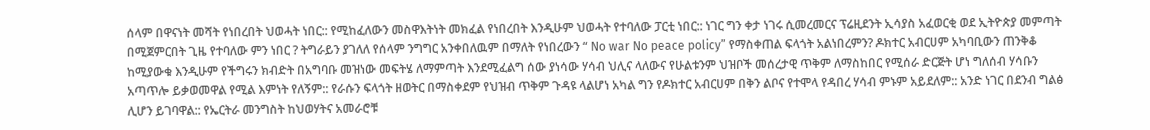ሰላም በዋናነት መሻት የነበረበት ህወሓት ነበር:: የሚከፈለውን መስዋእትነት መክፈል የነበረበት እንዲሁም ህወሓት የተባለው ፓርቲ ነበር:: ነገር ግን ቀታ ነገሩ ሲመረመርና ፕሬዚደንት ኢሳያስ አፈወርቂ ወደ ኢትዮጵያ መምጣት በሚጀምርበት ጊዜ የተባለው ምን ነበር ? ትግራይን ያገለለ የሰላም ንግግር አንቀበለዉም በማለት የነበረውን “ No war No peace policy” የማስቀጠል ፍላጎት አልነበረምን? ዶክተር አብርሀም አካባቢውን ጠንቅቆ ከሚያውቁ እንዲሁም የችግሩን ክብድት በአግባቡ መዝነው መፍትሄ ለማምጣት እንደሚፈልግ ሰው ያነሳው ሃሳብ ህሊና ላለውና የሁልቱንም ህዝቦች መሰረታዊ ጥቅም ለማስከበር የሚሰራ ድርጅት ሆነ ግለሰብ ሃሳቡን አጣጥሎ ይቃወመዋል የሚል እምነት የለኝም:: የራሱን ፍላጎት ዘወትር በማስቀደም የህዝብ ጥቅም ጉዳዩ ላልሆነ አካል ግን የዶክተር አብርሀም በቅን ልቦና የተሞላ የዳበረ ሃሳብ ምኑም አይደለም:: አንድ ነገር በደንብ ግልፅ ሊሆን ይገባዋል:: የኤርትራ መንግስት ከህወሃትና አመራሮቹ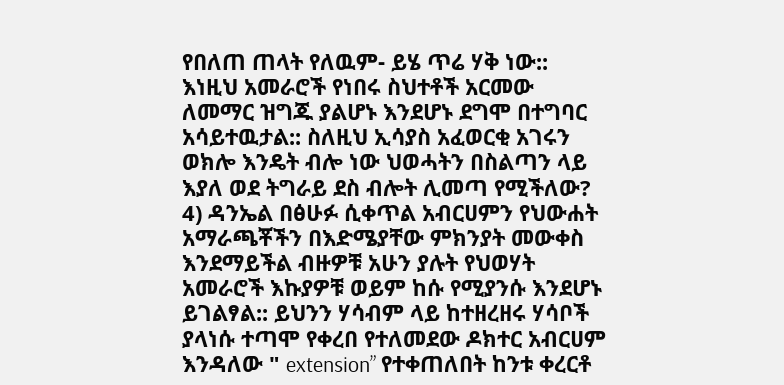የበለጠ ጠላት የለዉም- ይሄ ጥሬ ሃቅ ነው:: እነዚህ አመራሮች የነበሩ ስህተቶች አርመው ለመማር ዝግጁ ያልሆኑ እንደሆኑ ደግሞ በተግባር አሳይተዉታል:: ስለዚህ ኢሳያስ አፈወርቂ አገሩን ወክሎ እንዴት ብሎ ነው ህወሓትን በስልጣን ላይ እያለ ወደ ትግራይ ደስ ብሎት ሊመጣ የሚችለው?
4) ዳንኤል በፅሁፉ ሲቀጥል አብርሀምን የህውሐት አማራጫቾችን በእድሜያቸው ምክንያት መውቀስ እንደማይችል ብዙዎቹ አሁን ያሉት የህወሃት አመራሮች እኩያዎቹ ወይም ከሱ የሚያንሱ እንደሆኑ ይገልፃል:: ይህንን ሃሳብም ላይ ከተዘረዘሩ ሃሳቦች ያላነሱ ተጣሞ የቀረበ የተለመደው ዶክተር አብርሀም እንዳለው " extension” የተቀጠለበት ከንቱ ቀረርቶ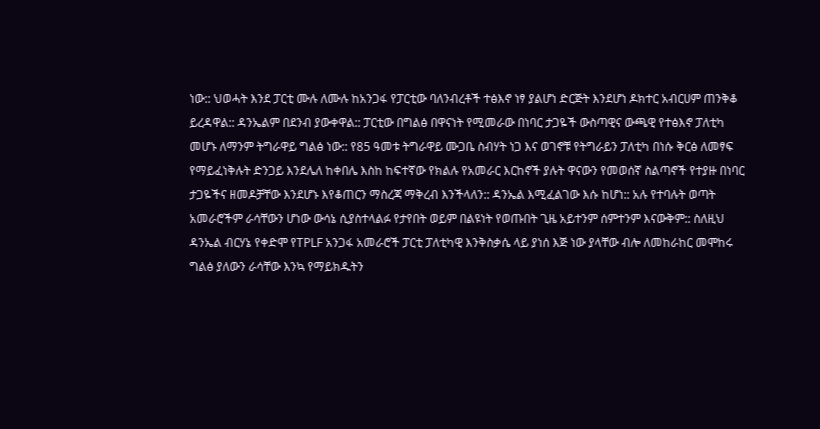ነው:: ህወሓት እንደ ፓርቲ ሙሉ ለሙሉ ከአንጋፋ የፓርቲው ባለንብረቶች ተፅእኖ ነፃ ያልሆነ ድርጅት እንደሆነ ዶክተር አብርሀም ጠንቅቆ ይረዳዋል:: ዳንኤልም በደንብ ያውቀዋል:: ፓርቲው በግልፅ በዋናነት የሚመራው በነባር ታጋዬች ውስጣዊና ውጫዊ የተፅእኖ ፓለቲካ መሆኑ ለማንም ትግራዋይ ግልፅ ነው:: የ85 ዓመቱ ትግራዋይ ሙጋቤ ስብሃት ነጋ እና ወገኖቹ የትግራይን ፓለቲካ በነሱ ቅርፅ ለመፃፍ የማይፈነቅሉት ድንጋይ እንደሌለ ከቀበሌ እስከ ከፍተኛው የክልሉ የአመራር እርከኖች ያሉት ዋናውን የመወሰኛ ስልጣኖች የተያዙ በነባር ታጋዬችና ዘመዶቻቸው እንደሆኑ እየቆጠርን ማስረጃ ማቅረብ እንችላለን:: ዳንኤል እሚፈልገው እሱ ከሆነ:: አሉ የተባሉት ወጣት አመራሮችም ራሳቸውን ሆነው ውሳኔ ሲያስተላልፉ የታየበት ወይም በልዩነት የወጡበት ጊዜ አይተንም ሰምተንም እናውቅም:: ስለዚህ ዳንኤል ብርሃኔ የቀድሞ የTPLF አንጋፋ አመራሮች ፓርቲ ፓለቲካዊ እንቅስቃሴ ላይ ያነሰ እጅ ነው ያላቸው ብሎ ለመከራከር መሞከሩ ግልፅ ያለውን ራሳቸው እንኳ የማይክዱትን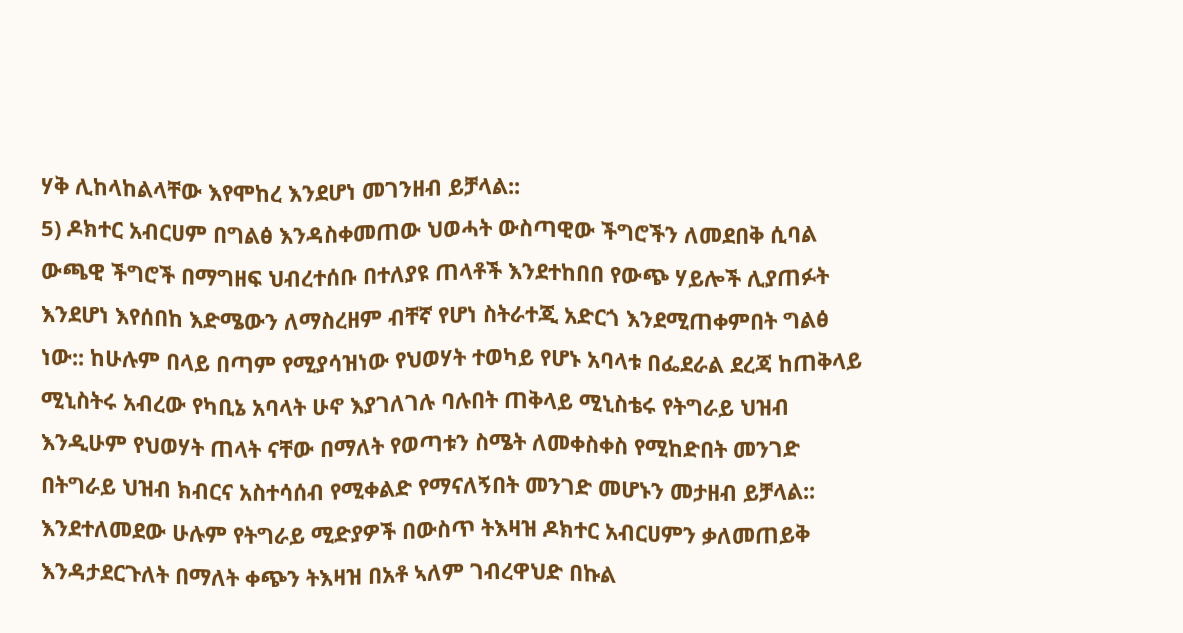ሃቅ ሊከላከልላቸው እየሞከረ እንደሆነ መገንዘብ ይቻላል::
5) ዶክተር አብርሀም በግልፅ እንዳስቀመጠው ህወሓት ውስጣዊው ችግሮችን ለመደበቅ ሲባል ውጫዊ ችግሮች በማግዘፍ ህብረተሰቡ በተለያዩ ጠላቶች እንደተከበበ የውጭ ሃይሎች ሊያጠፉት እንደሆነ እየሰበከ እድሜውን ለማስረዘም ብቸኛ የሆነ ስትራተጂ አድርጎ እንደሚጠቀምበት ግልፅ ነው:: ከሁሉም በላይ በጣም የሚያሳዝነው የህወሃት ተወካይ የሆኑ አባላቱ በፌደራል ደረጃ ከጠቅላይ ሚኒስትሩ አብረው የካቢኔ አባላት ሁኖ እያገለገሉ ባሉበት ጠቅላይ ሚኒስቴሩ የትግራይ ህዝብ እንዲሁም የህወሃት ጠላት ናቸው በማለት የወጣቱን ስሜት ለመቀስቀስ የሚከድበት መንገድ በትግራይ ህዝብ ክብርና አስተሳሰብ የሚቀልድ የማናለኝበት መንገድ መሆኑን መታዘብ ይቻላል::
እንደተለመደው ሁሉም የትግራይ ሚድያዎች በውስጥ ትእዛዝ ዶክተር አብርሀምን ቃለመጠይቅ እንዳታደርጉለት በማለት ቀጭን ትእዛዝ በአቶ ኣለም ገብረዋህድ በኩል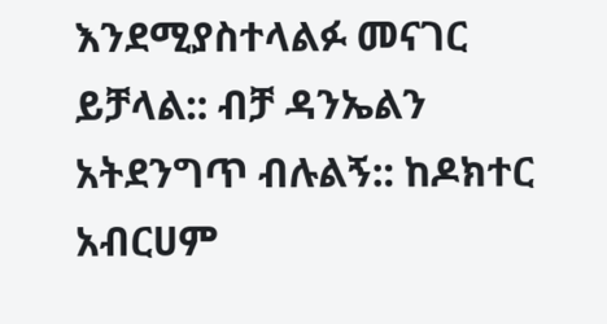እንደሚያስተላልፉ መናገር ይቻላል:: ብቻ ዳንኤልን አትደንግጥ ብሉልኝ:: ከዶክተር አብርሀም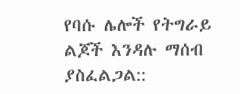የባሱ ሌሎች የትግራይ ልጆች እንዳሉ ማሰብ ያስፈልጋል::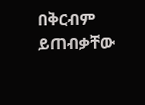በቅርብም ይጠብቃቸው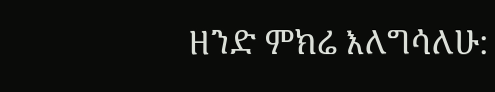ዘንድ ምክሬ እለግሳለሁ: